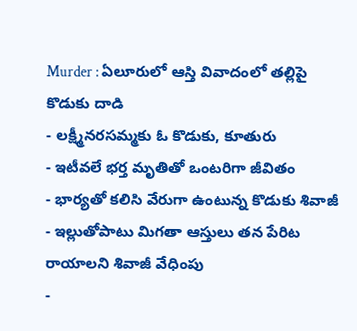Murder : ఏలూరులో ఆస్తి వివాదంలో తల్లిపై కొడుకు దాడి
- లక్ష్మీనరసమ్మకు ఓ కొడుకు, కూతురు
- ఇటీవలే భర్త మృతితో ఒంటరిగా జీవితం
- భార్యతో కలిసి వేరుగా ఉంటున్న కొడుకు శివాజీ
- ఇల్లుతోపాటు మిగతా ఆస్తులు తన పేరిట రాయాలని శివాజీ వేధింపు
-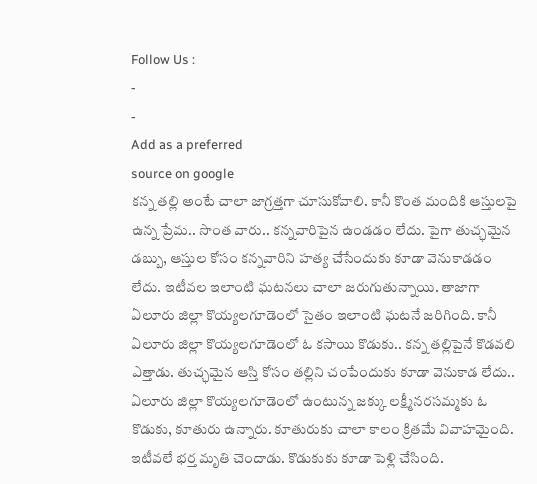Follow Us :
-
-
Add as a preferred
source on google
కన్న తల్లి అంటే చాలా జాగ్రత్తగా చూసుకోవాలి. కానీ కొంత మందికి ఆస్తులపై ఉన్న ప్రేమ.. సొంత వారు.. కన్నవారిపైన ఉండడం లేదు. పైగా తుచ్ఛమైన డబ్బు, ఆస్తుల కోసం కన్నవారిని హత్య చేసేందుకు కూడా వెనుకాడడం లేదు. ఇటీవల ఇలాంటి ఘటనలు చాలా జరుగుతున్నాయి. తాజాగా ఏలూరు జిల్లా కొయ్యలగూడెంలో సైతం ఇలాంటి ఘటనే జరిగింది. కానీ ఏలూరు జిల్లా కొయ్యలగూడెంలో ఓ కసాయి కొడుకు.. కన్న తల్లిపైనే కొడవలి ఎత్తాడు. తుచ్ఛమైన ఆస్తి కోసం తల్లిని చంపేందుకు కూడా వెనుకాడ లేదు..
ఏలూరు జిల్లా కొయ్యలగూడెంలో ఉంటున్న జక్కు లక్ష్మీనరసమ్మకు ఓ కొడుకు, కూతురు ఉన్నారు. కూతురుకు చాలా కాలం క్రితమే వివాహమైంది. ఇటీవలే భర్త మృతి చెందాడు. కొడుకుకు కూడా పెళ్లి చేసింది.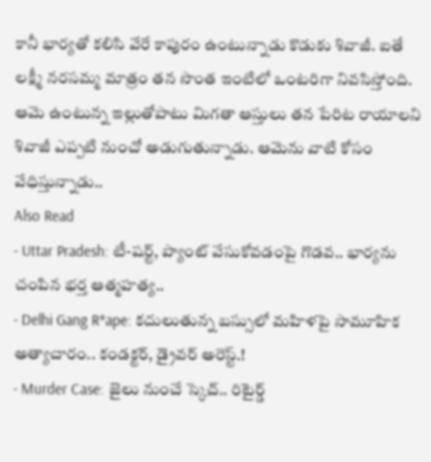కానీ భార్యతో కలిసి వేరే కాపురం ఉంటున్నాడు కొడుకు శివాజీ. ఐతే లక్ష్మీ నరసమ్మ మాత్రం తన సొంత ఇంటిలో ఒంటరిగా నివసిస్తోంది. ఆమె ఉంటున్న ఇల్లుతోపాటు మిగతా ఆస్తులు తన పేరిట రాయాలని శివాజీ ఎప్పటి నుంచో అడుగుతున్నాడు. ఆమెను వాటి కోసం వేధిస్తున్నాడు..
Also Read
- Uttar Pradesh: టీ-షర్ట్, ప్యాంట్ వేసుకోవడంపై గొడవ.. భార్యను చంపిన భర్త ఆత్మహత్య..
- Delhi Gang R*ape: కదులుతున్న బస్సులో మహిళపై సామూహిక అత్యాచారం.. కండక్టర్, డ్రైవర్ అరెస్ట్.!
- Murder Case: జైలు నుంచే స్కెచ్.. రిటైర్డ్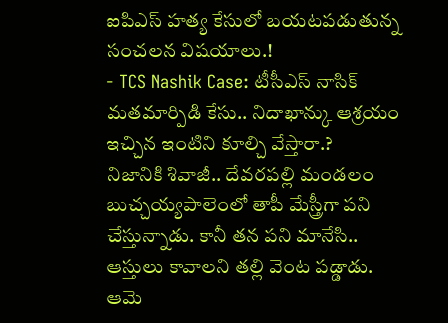ఐపిఎస్ హత్య కేసులో బయటపడుతున్న సంచలన విషయాలు.!
- TCS Nashik Case: టీసీఎస్ నాసిక్ మతమార్పిడి కేసు.. నిదాఖాన్కు ఆశ్రయం ఇచ్చిన ఇంటిని కూల్చి వేస్తారా.?
నిజానికి శివాజీ.. దేవరపల్లి మండలం బుచ్చయ్యపాలెంలో తాపీ మేస్త్రీగా పని చేస్తున్నాడు. కానీ తన పని మానేసి.. ఆస్తులు కావాలని తల్లి వెంట పడ్డాడు. ఆమె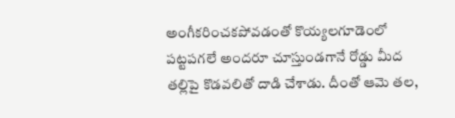అంగీకరించకపోవడంతో కొయ్యలగూడెంలో పట్టపగలే అందరూ చూస్తుండగానే రోడ్డు మీద తల్లిపై కొడవలితో దాడి చేశాడు. దీంతో ఆమె తల,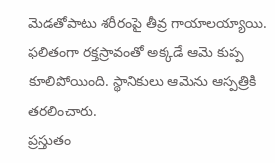మెడతోపాటు శరీరంపై తీవ్ర గాయాలయ్యాయి. ఫలితంగా రక్తస్రావంతో అక్కడే ఆమె కుప్ప కూలిపోయింది. స్థానికులు ఆమెను ఆస్పత్రికి తరలించారు.
ప్రస్తుతం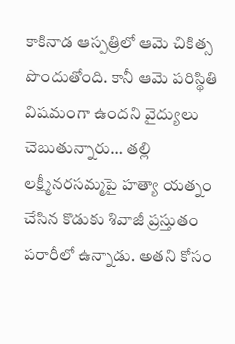కాకినాడ ఆస్పత్రిలో ఆమె చికిత్స పొందుతోంది. కానీ ఆమె పరిస్థితి విషమంగా ఉందని వైద్యులు చెబుతున్నారు… తల్లి లక్ష్మీనరసమ్మపై హత్యా యత్నం చేసిన కొడుకు శివాజీ ప్రస్తుతం పరారీలో ఉన్నాడు. అతని కోసం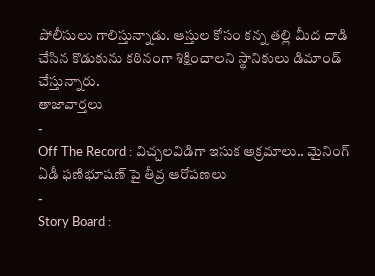పోలీసులు గాలిస్తున్నాడు. ఆస్తుల కోసం కన్న తల్లి మీద దాడి చేసిన కొడుకును కఠినంగా శిక్షించాలని స్థానికులు డిమాండ్ చేస్తున్నారు.
తాజావార్తలు
-
Off The Record : విచ్చలవిడిగా ఇసుక అక్రమాలు.. మైనింగ్ ఏడీ ఫణిభూషణ్ పై తీవ్ర ఆరోపణలు
-
Story Board :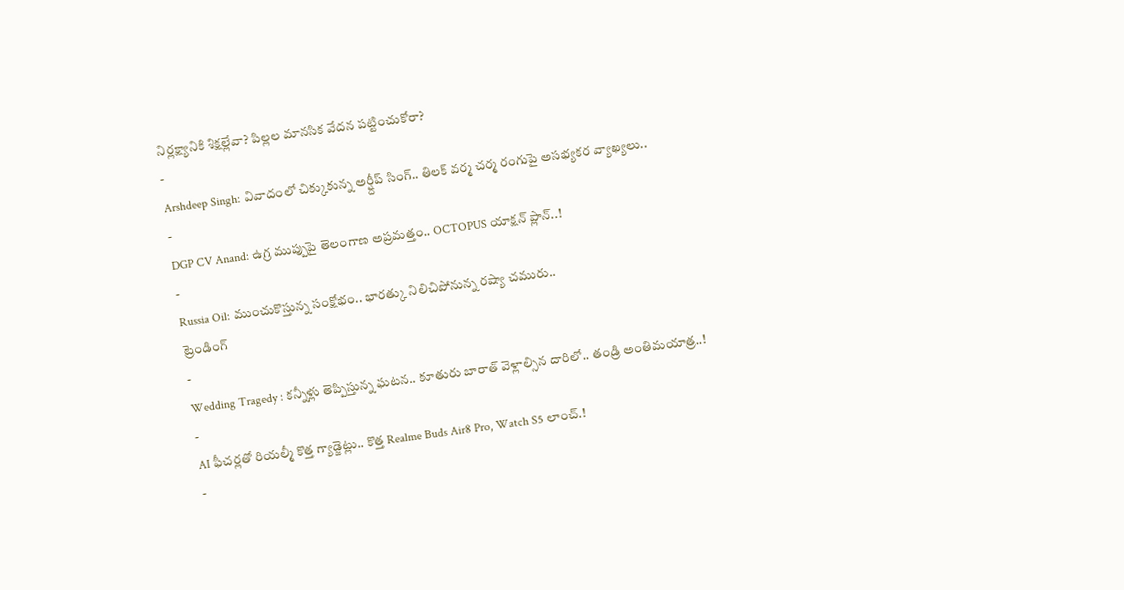నిర్లక్ష్యానికి శిక్షల్లేవా? పిల్లల మానసిక వేదన పట్టించుకోరా?
-
Arshdeep Singh: వివాదంలో చిక్కుకున్న అర్ష్దీప్ సింగ్.. తిలక్ వర్మ చర్మ రంగుపై అసభ్యకర వ్యాఖ్యలు..
-
DGP CV Anand: ఉగ్ర ముప్పుపై తెలంగాణ అప్రమత్తం.. OCTOPUS యాక్షన్ ప్లాన్..!
-
Russia Oil: ముంచుకొస్తున్న సంక్షోభం.. భారత్కు నిలిచిపోనున్న రష్యా చమురు..
ట్రెండింగ్
-
Wedding Tragedy : కన్నీళ్లు తెప్పిస్తున్న ఘటన.. కూతురు బారాత్ వెళ్లాల్సిన దారిలో.. తండ్రి అంతిమయాత్ర..!
-
AI ఫీచర్లతో రియల్మీ కొత్త గ్యాడ్జెట్లు.. కొత్త Realme Buds Air8 Pro, Watch S5 లాంచ్.!
-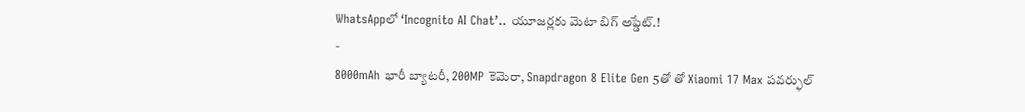WhatsAppలో ‘Incognito AI Chat’.. యూజర్లకు మెటా బిగ్ అప్డేట్.!
-
8000mAh భారీ బ్యాటరీ, 200MP కెమెరా, Snapdragon 8 Elite Gen 5తో తో Xiaomi 17 Max పవర్ఫుల్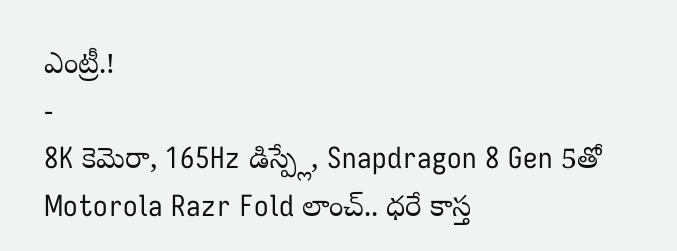ఎంట్రీ.!
-
8K కెమెరా, 165Hz డిస్ప్లే, Snapdragon 8 Gen 5తో Motorola Razr Fold లాంచ్.. ధరే కాస్త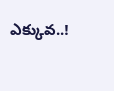ఎక్కువ..!